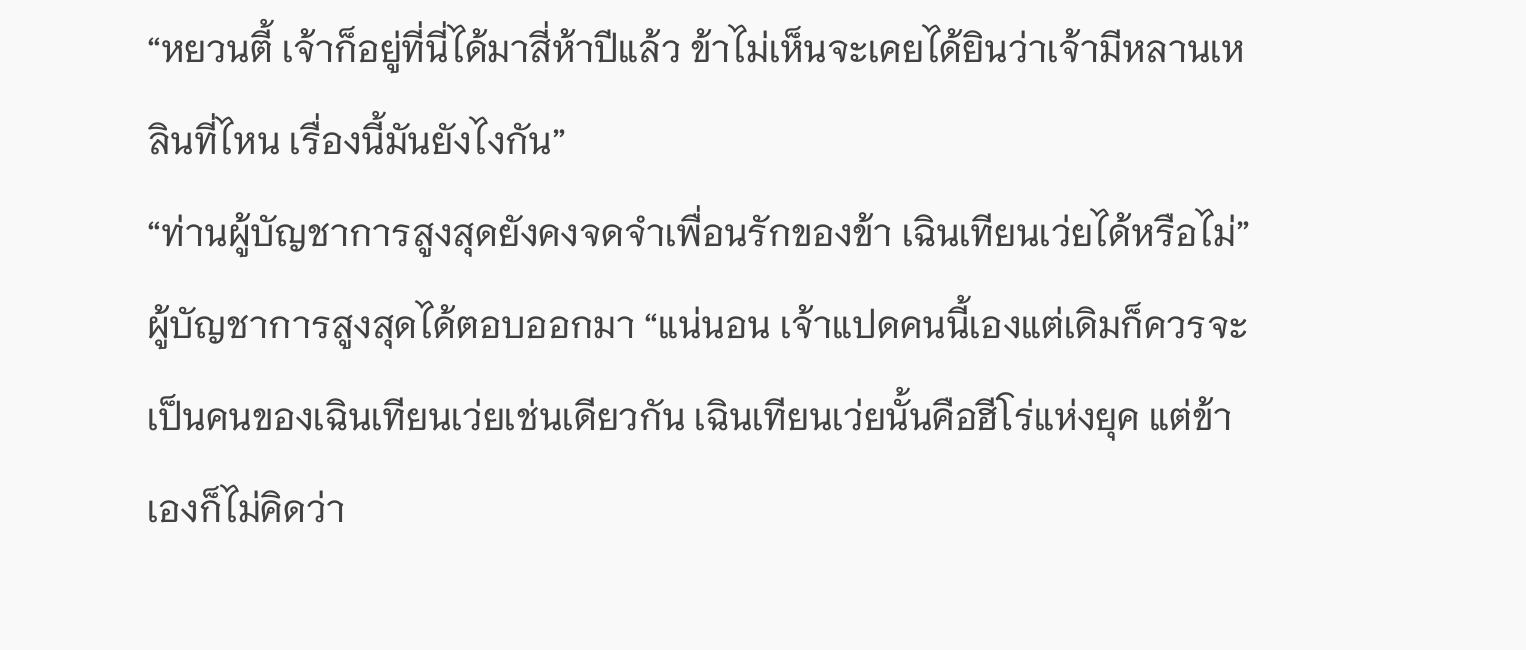“หยวนตี้ เจ้าก็อยู่ที่นี่ได้มาสี่ห้าปีแล้ว ข้าไม่เห็นจะเคยได้ยินว่าเจ้ามีหลานเหลินที่ไหน เรื่องนี้มันยังไงกัน”
“ท่านผู้บัญชาการสูงสุดยังคงจดจำเพื่อนรักของข้า เฉินเทียนเว่ยได้หรือไม่”
ผู้บัญชาการสูงสุดได้ตอบออกมา “แน่นอน เจ้าแปดคนนี้เองแต่เดิมก็ควรจะเป็นคนของเฉินเทียนเว่ยเช่นเดียวกัน เฉินเทียนเว่ยนั้นคือฮีโร่แห่งยุค แต่ข้าเองก็ไม่คิดว่า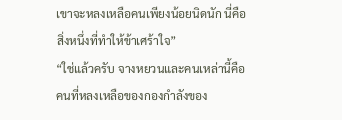เขาจะหลงเหลือคนเพียงน้อยนิดนัก นี่คือสิ่งหนึ่งที่ทำให้ข้าเศร้าใจ”
“ใช่แล้วครับ จางหยวนและคนเหล่านี้คือคนที่หลงเหลือของกองกำลังของ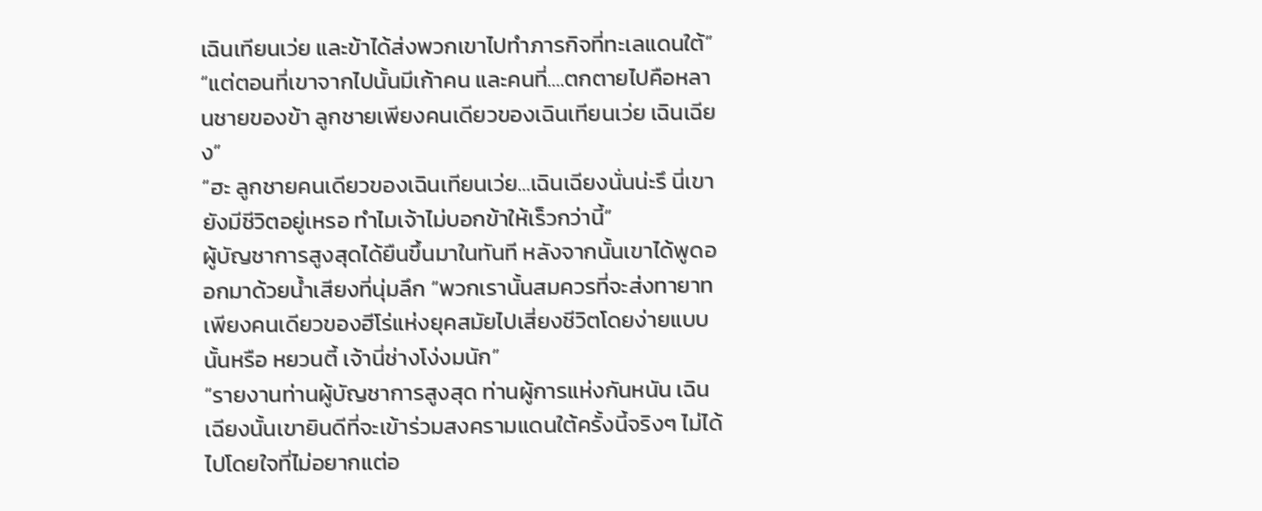เฉินเทียนเว่ย และข้าได้ส่งพวกเขาไปทำภารกิจที่ทะเลแดนใต้”
“แต่ตอนที่เขาจากไปนั้นมีเก้าคน และคนที่….ตกตายไปคือหลานชายของข้า ลูกชายเพียงคนเดียวของเฉินเทียนเว่ย เฉินเฉียง”
“ฮะ ลูกชายคนเดียวของเฉินเทียนเว่ย…เฉินเฉียงนั่นน่ะรึ นี่เขายังมีชีวิตอยู่เหรอ ทำไมเจ้าไม่บอกข้าให้เร็วกว่านี้”
ผู้บัญชาการสูงสุดได้ยืนขึ้นมาในทันที หลังจากนั้นเขาได้พูดออกมาด้วยน้ำเสียงที่นุ่มลึก “พวกเรานั้นสมควรที่จะส่งทายาทเพียงคนเดียวของฮีโร่แห่งยุคสมัยไปเสี่ยงชีวิตโดยง่ายแบบนั้นหรือ หยวนตี้ เจ้านี่ช่างโง่งมนัก”
“รายงานท่านผู้บัญชาการสูงสุด ท่านผู้การแห่งกันหนัน เฉินเฉียงนั้นเขายินดีที่จะเข้าร่วมสงครามแดนใต้ครั้งนี้จริงๆ ไม่ได้ไปโดยใจที่ไม่อยากแต่อ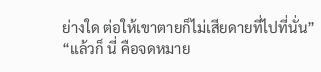ย่างใด ต่อให้เขาตายก็ไม่เสียดายที่ไปที่นั่น”
“แล้วก็ นี่ คือจดหมาย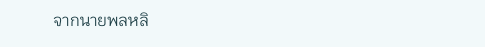จากนายพลหลิ